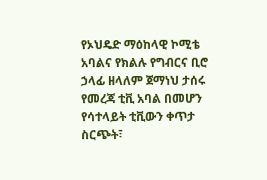የኦህዴድ ማዕከላዊ ኮሚቴ አባልና የክልሉ የግብርና ቢሮ ኃላፊ ዘላለም ጀማነህ ታሰሩ
የመረጃ ቲቪ አባል በመሆን የሳተላይት ቲቪውን ቀጥታ ስርጭት፣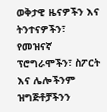ወቅታዊ ዜናዎችን እና ትንተናዎችን፣ የመዝናኛ ፕሮግራሞችን፣ ስፖርት እና ሌሎችንም ዝግጅቶቻችንን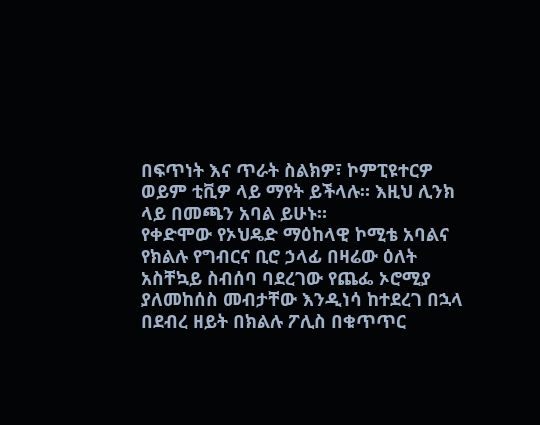በፍጥነት እና ጥራት ስልክዎ፣ ኮምፒዩተርዎ ወይም ቲቪዎ ላይ ማየት ይችላሉ። እዚህ ሊንክ ላይ በመጫን አባል ይሁኑ።
የቀድሞው የኦህዴድ ማዕከላዊ ኮሚቴ አባልና የክልሉ የግብርና ቢሮ ኃላፊ በዛሬው ዕለት አስቸኳይ ስብሰባ ባደረገው የጨፌ ኦሮሚያ ያለመከሰስ መብታቸው እንዲነሳ ከተደረገ በኋላ በደብረ ዘይት በክልሉ ፖሊስ በቁጥጥር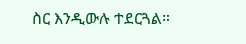ስር እንዲውሉ ተደርጓል።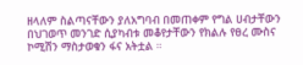ዘላለም ስልጣናቸውን ያለአግባብ በመጠቀም የግል ሀብታቸውን በህገወጥ መንገድ ሲያካብቱ መቆየታቸውን የክልሉ የፀረ ሙስና ኮሚሽን ማስታወቁን ፋና አትቷል ።